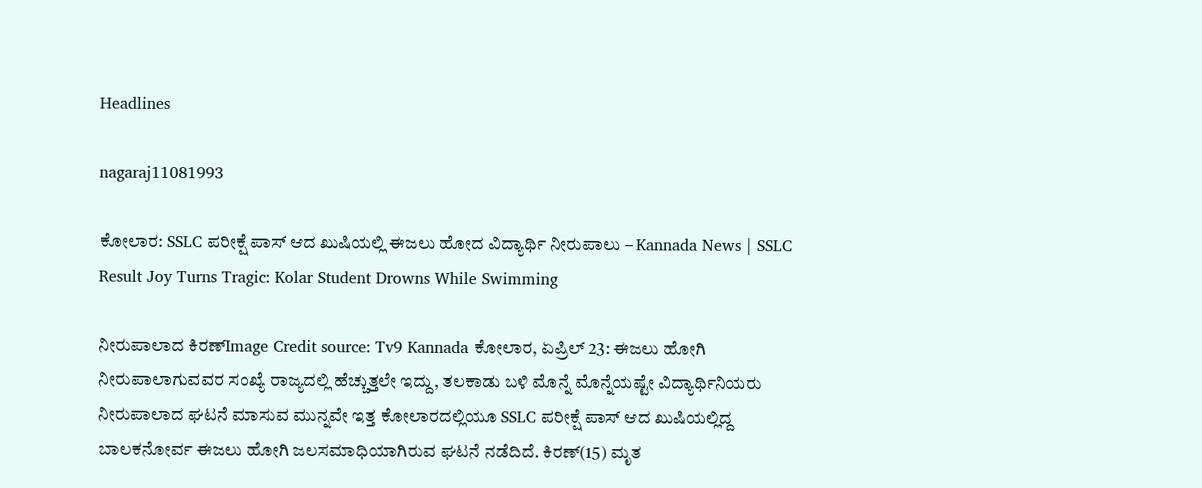Headlines

nagaraj11081993

ಕೋಲಾರ: SSLC ಪರೀಕ್ಷೆ ಪಾಸ್ ಆದ ಖುಷಿಯಲ್ಲಿ ಈಜಲು ಹೋದ ವಿದ್ಯಾರ್ಥಿ ನೀರುಪಾಲು – Kannada News | SSLC Result Joy Turns Tragic: Kolar Student Drowns While Swimming

ನೀರುಪಾಲಾದ ಕಿರಣ್Image Credit source: Tv9 Kannada ಕೋಲಾರ, ಏಪ್ರಿಲ್ 23: ಈಜಲು ಹೋಗಿ ನೀರುಪಾಲಾಗುವವರ ಸಂಖ್ಯೆ ರಾಜ್ಯದಲ್ಲಿ ಹೆಚ್ಚುತ್ತಲೇ ಇದ್ದು, ತಲಕಾಡು ಬಳಿ ಮೊನ್ನೆ ಮೊನ್ನೆಯಷ್ಟೇ ವಿದ್ಯಾರ್ಥಿನಿಯರು ನೀರುಪಾಲಾದ ಘಟನೆ ಮಾಸುವ ಮುನ್ನವೇ ಇತ್ತ ಕೋಲಾರದಲ್ಲಿಯೂ SSLC ಪರೀಕ್ಷೆ ಪಾಸ್ ಆದ ಖುಷಿಯಲ್ಲಿದ್ದ ಬಾಲಕನೋರ್ವ ಈಜಲು ಹೋಗಿ ಜಲಸಮಾಧಿಯಾಗಿರುವ ಘಟನೆ ನಡೆದಿದೆ. ಕಿರಣ್(15) ಮೃತ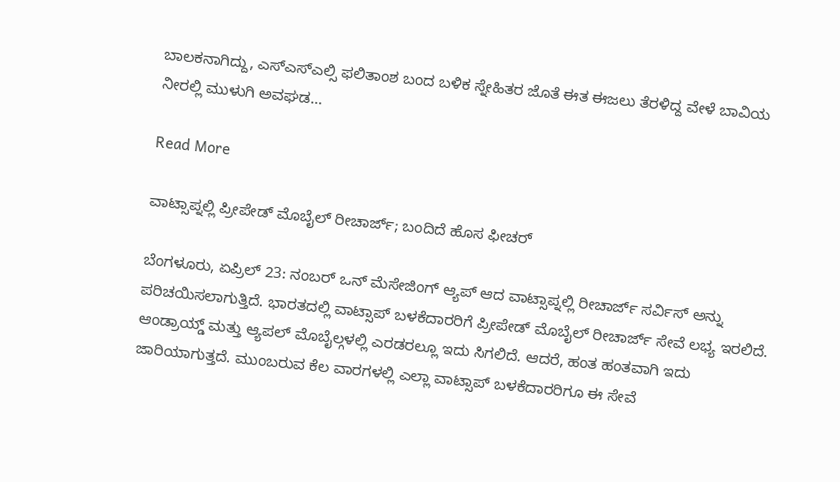ಬಾಲಕನಾಗಿದ್ದು, ಎಸ್ಎಸ್ಎಲ್ಸಿ ಫಲಿತಾಂಶ ಬಂದ ಬಳಿಕ ಸ್ನೇಹಿತರ ಜೊತೆ ಈತ ಈಜಲು ತೆರಳಿದ್ದ ವೇಳೆ ಬಾವಿಯ ನೀರಲ್ಲಿ ಮುಳುಗಿ ಅವಘಡ…

Read More

ವಾಟ್ಸಾಪ್ನಲ್ಲಿ ಪ್ರೀಪೇಡ್ ಮೊಬೈಲ್ ರೀಚಾರ್ಜ್; ಬಂದಿದೆ ಹೊಸ ಫೀಚರ್

ಬೆಂಗಳೂರು, ಏಪ್ರಿಲ್ 23: ನಂಬರ್ ಒನ್ ಮೆಸೇಜಿಂಗ್ ಆ್ಯಪ್ ಆದ ವಾಟ್ಸಾಪ್ನಲ್ಲಿ ರೀಚಾರ್ಜ್ ಸರ್ವಿಸ್ ಅನ್ನು ಪರಿಚಯಿಸಲಾಗುತ್ತಿದೆ. ಭಾರತದಲ್ಲಿ ವಾಟ್ಸಾಪ್ ಬಳಕೆದಾರರಿಗೆ ಪ್ರೀಪೇಡ್ ಮೊಬೈಲ್ ರೀಚಾರ್ಜ್ ಸೇವೆ ಲಭ್ಯ ಇರಲಿದೆ. ಆಂಡ್ರಾಯ್ಡ್ ಮತ್ತು ಆ್ಯಪಲ್ ಮೊಬೈಲ್ಗಳಲ್ಲಿ ಎರಡರಲ್ಲೂ ಇದು ಸಿಗಲಿದೆ. ಆದರೆ, ಹಂತ ಹಂತವಾಗಿ ಇದು ಜಾರಿಯಾಗುತ್ತದೆ. ಮುಂಬರುವ ಕೆಲ ವಾರಗಳಲ್ಲಿ ಎಲ್ಲಾ ವಾಟ್ಸಾಪ್ ಬಳಕೆದಾರರಿಗೂ ಈ ಸೇವೆ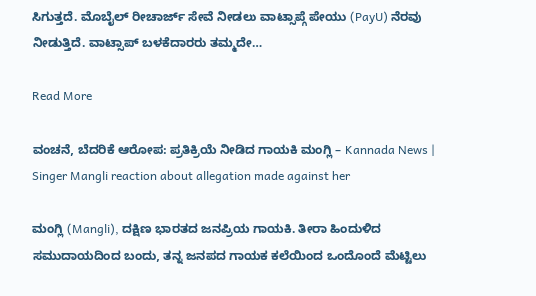ಸಿಗುತ್ತದೆ. ಮೊಬೈಲ್ ರೀಚಾರ್ಜ್ ಸೇವೆ ನೀಡಲು ವಾಟ್ಸಾಪ್ಗೆ ಪೇಯು (PayU) ನೆರವು ನೀಡುತ್ತಿದೆ. ವಾಟ್ಸಾಪ್ ಬಳಕೆದಾರರು ತಮ್ಮದೇ…

Read More

ವಂಚನೆ, ಬೆದರಿಕೆ ಆರೋಪ: ಪ್ರತಿಕ್ರಿಯೆ ನೀಡಿದ ಗಾಯಕಿ ಮಂಗ್ಲಿ – Kannada News | Singer Mangli reaction about allegation made against her

ಮಂಗ್ಲಿ (Mangli), ದಕ್ಷಿಣ ಭಾರತದ ಜನಪ್ರಿಯ ಗಾಯಕಿ. ತೀರಾ ಹಿಂದುಳಿದ ಸಮುದಾಯದಿಂದ ಬಂದು, ತನ್ನ ಜನಪದ ಗಾಯಕ ಕಲೆಯಿಂದ ಒಂದೊಂದೆ ಮೆಟ್ಟಿಲು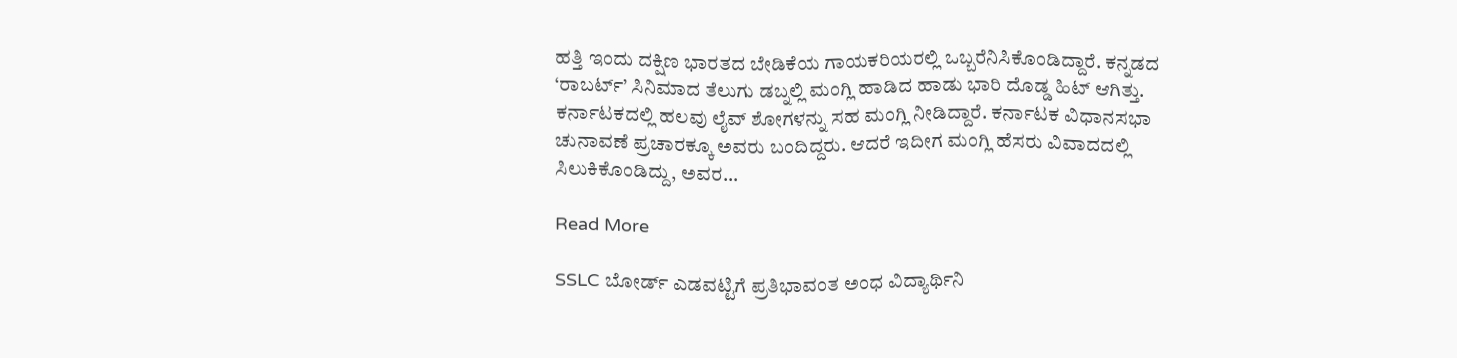ಹತ್ತಿ ಇಂದು ದಕ್ಷಿಣ ಭಾರತದ ಬೇಡಿಕೆಯ ಗಾಯಕರಿಯರಲ್ಲಿ ಒಬ್ಬರೆನಿಸಿಕೊಂಡಿದ್ದಾರೆ. ಕನ್ನಡದ ‘ರಾಬರ್ಟ್’ ಸಿನಿಮಾದ ತೆಲುಗು ಡಬ್ನಲ್ಲಿ ಮಂಗ್ಲಿ ಹಾಡಿದ ಹಾಡು ಭಾರಿ ದೊಡ್ಡ ಹಿಟ್ ಆಗಿತ್ತು. ಕರ್ನಾಟಕದಲ್ಲಿ ಹಲವು ಲೈವ್ ಶೋಗಳನ್ನು ಸಹ ಮಂಗ್ಲಿ ನೀಡಿದ್ದಾರೆ. ಕರ್ನಾಟಕ ವಿಧಾನಸಭಾ ಚುನಾವಣೆ ಪ್ರಚಾರಕ್ಕೂ ಅವರು ಬಂದಿದ್ದರು. ಆದರೆ ಇದೀಗ ಮಂಗ್ಲಿ ಹೆಸರು ವಿವಾದದಲ್ಲಿ ಸಿಲುಕಿಕೊಂಡಿದ್ದು, ಅವರ…

Read More

SSLC ಬೋರ್ಡ್ ಎಡವಟ್ಟಿಗೆ ಪ್ರತಿಭಾವಂತ ಅಂಧ ವಿದ್ಯಾರ್ಥಿನಿ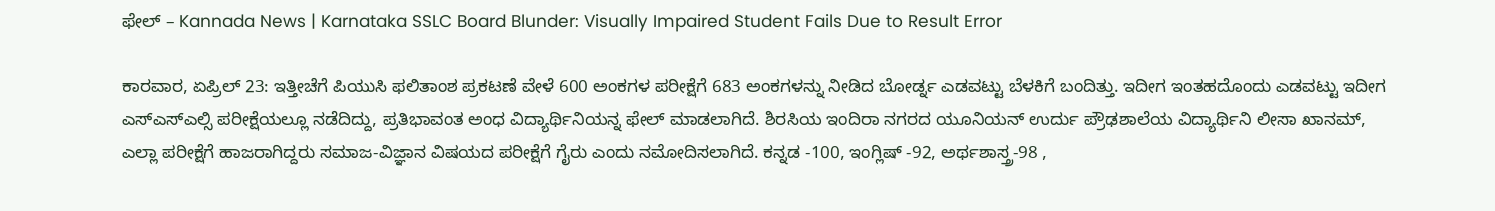ಫೇಲ್ – Kannada News | Karnataka SSLC Board Blunder: Visually Impaired Student Fails Due to Result Error

ಕಾರವಾರ, ಏಪ್ರಿಲ್ 23: ಇತ್ತೀಚೆಗೆ ಪಿಯುಸಿ ಫಲಿತಾಂಶ ಪ್ರಕಟಣೆ ವೇಳೆ 600 ಅಂಕಗಳ ಪರೀಕ್ಷೆಗೆ 683 ಅಂಕಗಳನ್ನು ನೀಡಿದ ಬೋರ್ಡ್ನ ಎಡವಟ್ಟು ಬೆಳಕಿಗೆ ಬಂದಿತ್ತು. ಇದೀಗ ಇಂತಹದೊಂದು ಎಡವಟ್ಟು ಇದೀಗ ಎಸ್ಎಸ್ಎಲ್ಸಿ ಪರೀಕ್ಷೆಯಲ್ಲೂ ನಡೆದಿದ್ದು, ಪ್ರತಿಭಾವಂತ ಅಂಧ ವಿದ್ಯಾರ್ಥಿನಿಯನ್ನ ಫೇಲ್ ಮಾಡಲಾಗಿದೆ. ಶಿರಸಿಯ ಇಂದಿರಾ ನಗರದ ಯೂನಿಯನ್ ಉರ್ದು ಪ್ರೌಢಶಾಲೆಯ ವಿದ್ಯಾರ್ಥಿನಿ ಲೀಸಾ ಖಾನಮ್, ಎಲ್ಲಾ ಪರೀಕ್ಷೆಗೆ ಹಾಜರಾಗಿದ್ದರು ಸಮಾಜ-ವಿಜ್ಞಾನ ವಿಷಯದ ಪರೀಕ್ಷೆಗೆ ಗೈರು ಎಂದು ನಮೋದಿಸಲಾಗಿದೆ. ಕನ್ನಡ -100, ಇಂಗ್ಲಿಷ್ -92, ಅರ್ಥಶಾಸ್ತ್ರ-98 ,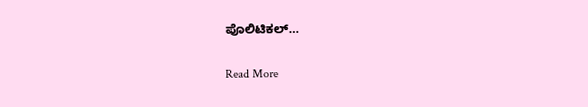ಪೊಲಿಟಿಕಲ್…

Read More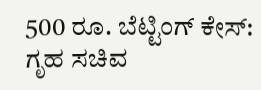500 ರೂ. ಬೆಟ್ಟಿಂಗ್ ಕೇಸ್: ಗೃಹ ಸಚಿವ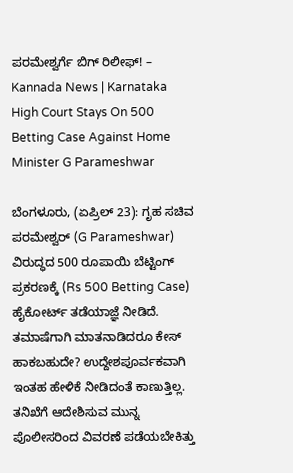ಪರಮೇಶ್ವರ್ಗೆ ಬಿಗ್ ರಿಲೀಫ್! – Kannada News | Karnataka High Court Stays On 500 Betting Case Against Home Minister G Parameshwar

ಬೆಂಗಳೂರು, (ಏಪ್ರಿಲ್ 23): ಗೃಹ ಸಚಿವ ಪರಮೇಶ್ವರ್ (G Parameshwar)  ವಿರುದ್ಧದ 500 ರೂಪಾಯಿ ಬೆಟ್ಟಿಂಗ್ ಪ್ರಕರಣಕ್ಕೆ (Rs 500 Betting Case) ಹೈಕೋರ್ಟ್ ತಡೆಯಾಜ್ಞೆ ನೀಡಿದೆ. ತಮಾಷೆಗಾಗಿ ಮಾತನಾಡಿದರೂ ಕೇಸ್ ಹಾಕಬಹುದೇ? ಉದ್ದೇಶಪೂರ್ವಕವಾಗಿ ಇಂತಹ ಹೇಳಿಕೆ ನೀಡಿದಂತೆ ಕಾಣುತ್ತಿಲ್ಲ. ತನಿಖೆಗೆ ಆದೇಶಿಸುವ ಮುನ್ನ ಪೊಲೀಸರಿಂದ ವಿವರಣೆ ಪಡೆಯಬೇಕಿತ್ತು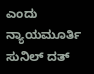ಎಂದು ನ್ಯಾಯಮೂರ್ತಿ ಸುನಿಲ್ ದತ್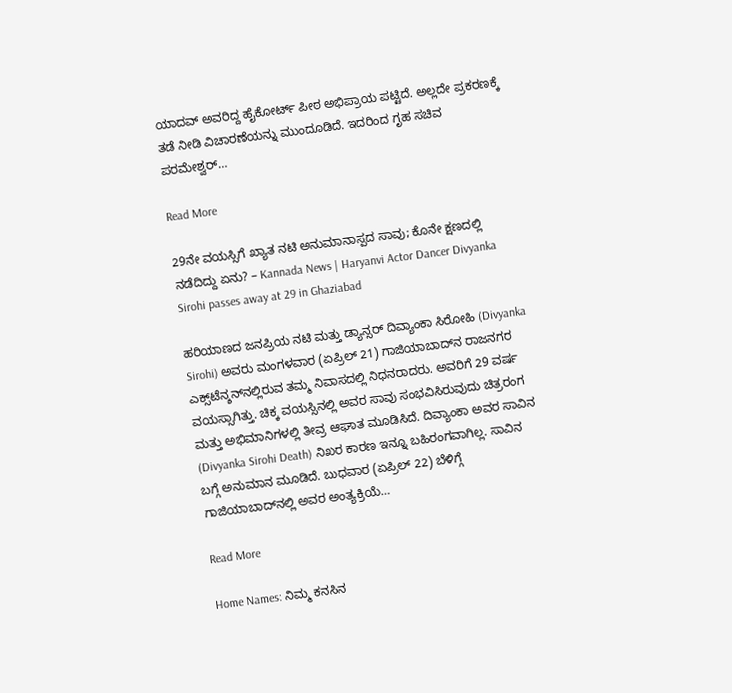ಯಾದವ್ ಅವರಿದ್ದ ಹೈಕೋರ್ಟ್ ಪೀಠ ಅಭಿಪ್ರಾಯ ಪಟ್ಟಿದೆ. ಅಲ್ಲದೇ ಪ್ರಕರಣಕ್ಕೆ ತಡೆ ನೀಡಿ ವಿಚಾರಣೆಯನ್ನು ಮುಂದೂಡಿದೆ. ಇದರಿಂದ ಗೃಹ ಸಚಿವ ಪರಮೇಶ್ವರ್…

Read More

29ನೇ ವಯಸ್ಸಿಗೆ ಖ್ಯಾತ ನಟಿ ಅನುಮಾನಾಸ್ಪದ ಸಾವು; ಕೊನೇ ಕ್ಷಣದಲ್ಲಿ ನಡೆದಿದ್ದು ಏನು? – Kannada News | Haryanvi Actor Dancer Divyanka Sirohi passes away at 29 in Ghaziabad

ಹರಿಯಾಣದ ಜನಪ್ರಿಯ ನಟಿ ಮತ್ತು ಡ್ಯಾನ್ಸರ್ ದಿವ್ಯಾಂಕಾ ಸಿರೋಹಿ (Divyanka Sirohi) ಅವರು ಮಂಗಳವಾರ (ಏಪ್ರಿಲ್ 21) ಗಾಜಿಯಾಬಾದ್‌ನ ರಾಜನಗರ ಎಕ್ಸ್‌ಟೆನ್ಶನ್‌ನಲ್ಲಿರುವ ತಮ್ಮ ನಿವಾಸದಲ್ಲಿ ನಿಧನರಾದರು. ಅವರಿಗೆ 29 ವರ್ಷ ವಯಸ್ಸಾಗಿತ್ತು. ಚಿಕ್ಕ ವಯಸ್ಸಿನಲ್ಲಿ ಅವರ ಸಾವು ಸಂಭವಿಸಿರುವುದು ಚಿತ್ರರಂಗ ಮತ್ತು ಅಭಿಮಾನಿಗಳಲ್ಲಿ ತೀವ್ರ ಆಘಾತ ಮೂಡಿಸಿದೆ. ದಿವ್ಯಾಂಕಾ ಅವರ ಸಾವಿನ (Divyanka Sirohi Death) ನಿಖರ ಕಾರಣ ಇನ್ನೂ ಬಹಿರಂಗವಾಗಿಲ್ಲ. ಸಾವಿನ ಬಗ್ಗೆ ಅನುಮಾನ ಮೂಡಿದೆ. ಬುಧವಾರ (ಏಪ್ರಿಲ್ 22) ಬೆಳಿಗ್ಗೆ ಗಾಜಿಯಾಬಾದ್‌ನಲ್ಲಿ ಅವರ ಅಂತ್ಯಕ್ರಿಯೆ…

Read More

Home Names: ನಿಮ್ಮ ಕನಸಿನ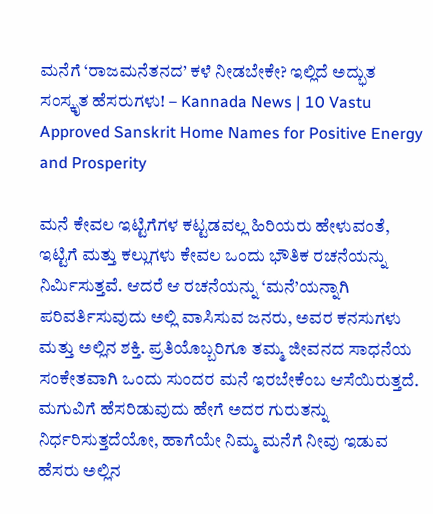ಮನೆಗೆ ‘ರಾಜಮನೆತನದ’ ಕಳೆ ನೀಡಬೇಕೇ? ಇಲ್ಲಿದೆ ಅದ್ಭುತ ಸಂಸ್ಕೃತ ಹೆಸರುಗಳು! – Kannada News | 10 Vastu Approved Sanskrit Home Names for Positive Energy and Prosperity

ಮನೆ ಕೇವಲ ಇಟ್ಟಿಗೆಗಳ ಕಟ್ಟಡವಲ್ಲ ಹಿರಿಯರು ಹೇಳುವಂತೆ, ಇಟ್ಟಿಗೆ ಮತ್ತು ಕಲ್ಲುಗಳು ಕೇವಲ ಒಂದು ಭೌತಿಕ ರಚನೆಯನ್ನು ನಿರ್ಮಿಸುತ್ತವೆ. ಆದರೆ ಆ ರಚನೆಯನ್ನು ‘ಮನೆ’ಯನ್ನಾಗಿ ಪರಿವರ್ತಿಸುವುದು ಅಲ್ಲಿ ವಾಸಿಸುವ ಜನರು, ಅವರ ಕನಸುಗಳು ಮತ್ತು ಅಲ್ಲಿನ ಶಕ್ತಿ. ಪ್ರತಿಯೊಬ್ಬರಿಗೂ ತಮ್ಮ ಜೀವನದ ಸಾಧನೆಯ ಸಂಕೇತವಾಗಿ ಒಂದು ಸುಂದರ ಮನೆ ಇರಬೇಕೆಂಬ ಆಸೆಯಿರುತ್ತದೆ. ಮಗುವಿಗೆ ಹೆಸರಿಡುವುದು ಹೇಗೆ ಅದರ ಗುರುತನ್ನು ನಿರ್ಧರಿಸುತ್ತದೆಯೋ, ಹಾಗೆಯೇ ನಿಮ್ಮ ಮನೆಗೆ ನೀವು ಇಡುವ ಹೆಸರು ಅಲ್ಲಿನ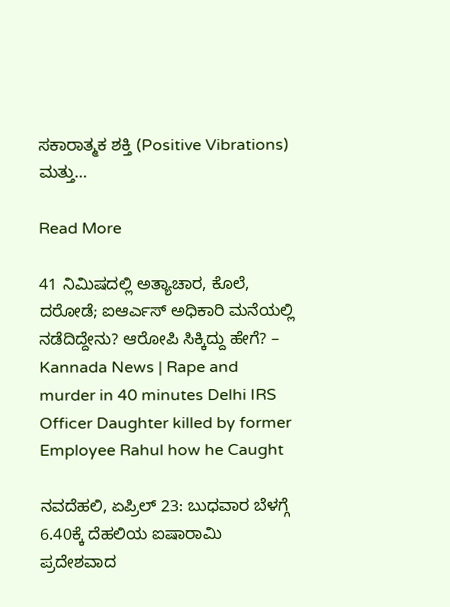ಸಕಾರಾತ್ಮಕ ಶಕ್ತಿ (Positive Vibrations) ಮತ್ತು…

Read More

41 ನಿಮಿಷದಲ್ಲಿ ಅತ್ಯಾಚಾರ, ಕೊಲೆ, ದರೋಡೆ; ಐಆರ್ಎಸ್ ಅಧಿಕಾರಿ ಮನೆಯಲ್ಲಿ ನಡೆದಿದ್ದೇನು? ಆರೋಪಿ ಸಿಕ್ಕಿದ್ದು ಹೇಗೆ? – Kannada News | Rape and murder in 40 minutes Delhi IRS Officer Daughter killed by former Employee Rahul how he Caught

ನವದೆಹಲಿ, ಏಪ್ರಿಲ್ 23: ಬುಧವಾರ ಬೆಳಗ್ಗೆ 6.40ಕ್ಕೆ ದೆಹಲಿಯ ಐಷಾರಾಮಿ ಪ್ರದೇಶವಾದ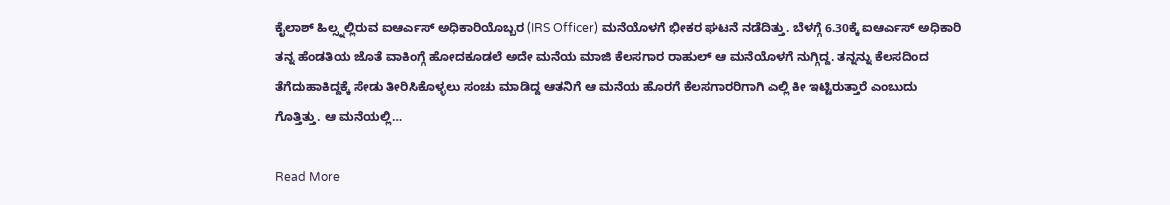ಕೈಲಾಶ್ ಹಿಲ್ಸ್ನಲ್ಲಿರುವ ಐಆರ್ಎಸ್ ಅಧಿಕಾರಿಯೊಬ್ಬರ (IRS Officer) ಮನೆಯೊಳಗೆ ಭೀಕರ ಘಟನೆ ನಡೆದಿತ್ತು. ಬೆಳಗ್ಗೆ 6.30ಕ್ಕೆ ಐಆರ್ಎಸ್ ಅಧಿಕಾರಿ ತನ್ನ ಹೆಂಡತಿಯ ಜೊತೆ ವಾಕಿಂಗ್ಗೆ ಹೋದಕೂಡಲೆ ಅದೇ ಮನೆಯ ಮಾಜಿ ಕೆಲಸಗಾರ ರಾಹುಲ್ ಆ ಮನೆಯೊಳಗೆ ನುಗ್ಗಿದ್ದ. ತನ್ನನ್ನು ಕೆಲಸದಿಂದ ತೆಗೆದುಹಾಕಿದ್ದಕ್ಕೆ ಸೇಡು ತೀರಿಸಿಕೊಳ್ಳಲು ಸಂಚು ಮಾಡಿದ್ದ ಆತನಿಗೆ ಆ ಮನೆಯ ಹೊರಗೆ ಕೆಲಸಗಾರರಿಗಾಗಿ ಎಲ್ಲಿ ಕೀ ಇಟ್ಟಿರುತ್ತಾರೆ ಎಂಬುದು ಗೊತ್ತಿತ್ತು. ಆ ಮನೆಯಲ್ಲಿ…

Read More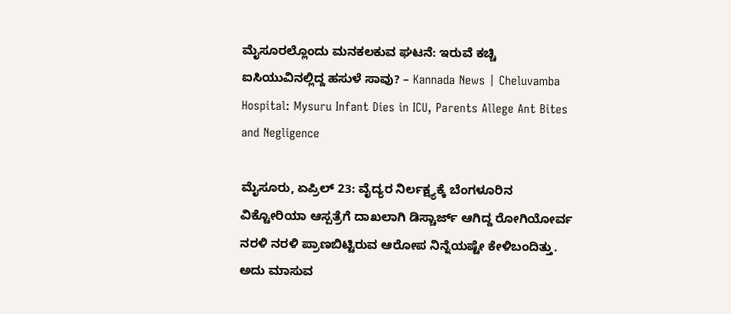ಮೈಸೂರಲ್ಲೊಂದು ಮನಕಲಕುವ ಘಟನೆ: ಇರುವೆ ಕಚ್ಚಿ ಐಸಿಯುವಿನಲ್ಲಿದ್ದ ಹಸುಳೆ ಸಾವು? – Kannada News | Cheluvamba Hospital: Mysuru Infant Dies in ICU, Parents Allege Ant Bites and Negligence

ಮೈಸೂರು, ಏಪ್ರಿಲ್ 23: ವೈದ್ಯರ ನಿರ್ಲಕ್ಷ್ಯಕ್ಕೆ ಬೆಂಗಳೂರಿನ ವಿಕ್ಟೋರಿಯಾ ಆಸ್ಪತ್ರೆಗೆ ದಾಖಲಾಗಿ ಡಿಸ್ಚಾರ್ಜ್ ಆಗಿದ್ದ ರೋಗಿಯೋರ್ವ ನರಳಿ ನರಳಿ ಪ್ರಾಣಬಿಟ್ಟಿರುವ ಆರೋಪ ನಿನ್ನೆಯಷ್ಟೇ ಕೇಳಿಬಂದಿತ್ತು. ಅದು ಮಾಸುವ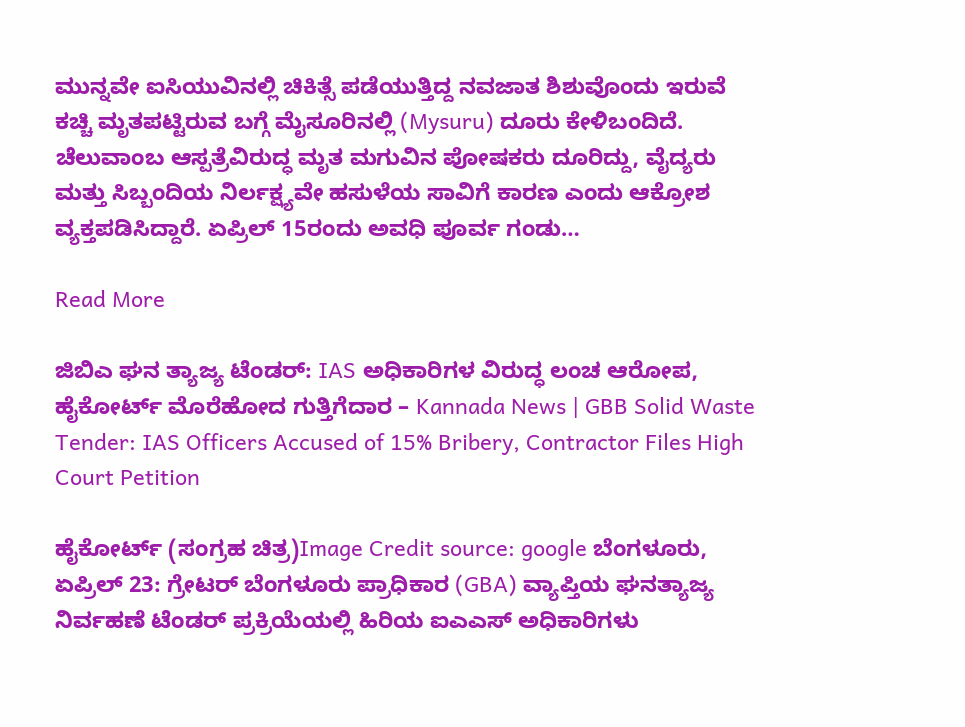ಮುನ್ನವೇ ಐಸಿಯುವಿನಲ್ಲಿ ಚಿಕಿತ್ಸೆ ಪಡೆಯುತ್ತಿದ್ದ ನವಜಾತ ಶಿಶುವೊಂದು ಇರುವೆ ಕಚ್ಚಿ ಮೃತಪಟ್ಟಿರುವ ಬಗ್ಗೆ ಮೈಸೂರಿನಲ್ಲಿ (Mysuru) ದೂರು ಕೇಳಿಬಂದಿದೆ. ಚೆಲುವಾಂಬ ಆಸ್ಪತ್ರೆವಿರುದ್ಧ ಮೃತ ಮಗುವಿನ ಪೋಷಕರು ದೂರಿದ್ದು, ವೈದ್ಯರು ಮತ್ತು ಸಿಬ್ಬಂದಿಯ ನಿರ್ಲಕ್ಷ್ಯವೇ ಹಸುಳೆಯ ಸಾವಿಗೆ ಕಾರಣ ಎಂದು ಆಕ್ರೋಶ ವ್ಯಕ್ತಪಡಿಸಿದ್ದಾರೆ. ಏಪ್ರಿಲ್ 15ರಂದು ಅವಧಿ ಪೂರ್ವ ಗಂಡು…

Read More

ಜಿಬಿಎ ಘನ ತ್ಯಾಜ್ಯ ಟೆಂಡರ್: IAS ಅಧಿಕಾರಿಗಳ ವಿರುದ್ಧ ಲಂಚ ಆರೋಪ, ಹೈಕೋರ್ಟ್ ಮೊರೆಹೋದ ಗುತ್ತಿಗೆದಾರ – Kannada News | GBB Solid Waste Tender: IAS Officers Accused of 15% Bribery, Contractor Files High Court Petition

ಹೈಕೋರ್ಟ್ (ಸಂಗ್ರಹ ಚಿತ್ರ)Image Credit source: google ಬೆಂಗಳೂರು, ಏಪ್ರಿಲ್ 23: ಗ್ರೇಟರ್ ಬೆಂಗಳೂರು ಪ್ರಾಧಿಕಾರ (GBA) ವ್ಯಾಪ್ತಿಯ ಘನತ್ಯಾಜ್ಯ ನಿರ್ವಹಣೆ ಟೆಂಡರ್ ಪ್ರಕ್ರಿಯೆಯಲ್ಲಿ ಹಿರಿಯ ಐಎಎಸ್ ಅಧಿಕಾರಿಗಳು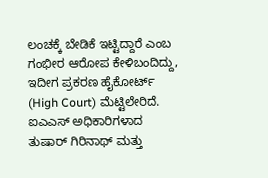ಲಂಚಕ್ಕೆ ಬೇಡಿಕೆ ಇಟ್ಟಿದ್ದಾರೆ ಎಂಬ ಗಂಭೀರ ಆರೋಪ ಕೇಳಿಬಂದಿದ್ದು, ಇದೀಗ ಪ್ರಕರಣ ಹೈಕೋರ್ಟ್ (High Court) ಮೆಟ್ಟಿಲೇರಿದೆ. ಐಎಎಸ್ ಅಧಿಕಾರಿಗಳಾದ ತುಷಾರ್ ಗಿರಿನಾಥ್ ಮತ್ತು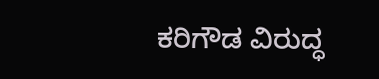ಕರಿಗೌಡ ವಿರುದ್ಧ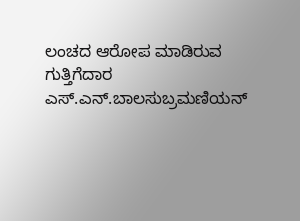ಲಂಚದ ಆರೋಪ ಮಾಡಿರುವ ಗುತ್ತಿಗೆದಾರ ಎಸ್.ಎನ್.ಬಾಲಸುಬ್ರಮಣಿಯನ್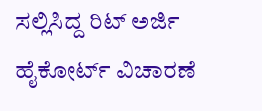ಸಲ್ಲಿಸಿದ್ದ ರಿಟ್ ಅರ್ಜಿ ಹೈಕೋರ್ಟ್ ವಿಚಾರಣೆ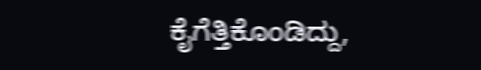ಕೈಗೆತ್ತಿಕೊಂಡಿದ್ದು,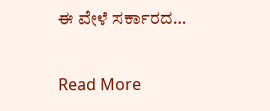ಈ ವೇಳೆ ಸರ್ಕಾರದ…

Read More